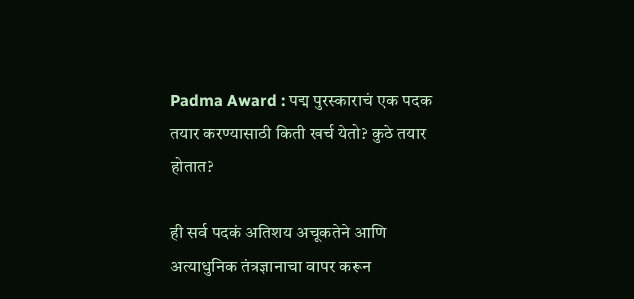Padma Award : पद्म पुरस्काराचं एक पदक तयार करण्यासाठी किती खर्च येतो? कुठे तयार होतात?

ही सर्व पदकं अतिशय अचूकतेने आणि अत्याधुनिक तंत्रज्ञानाचा वापर करून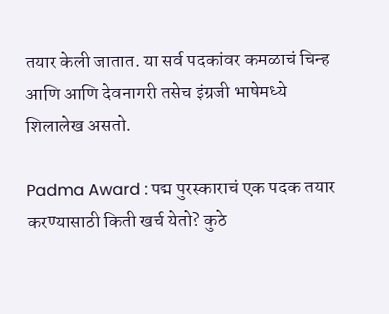तयार केली जातात. या सर्व पदकांवर कमळाचं चिन्ह आणि आणि देवनागरी तसेच इंग्रजी भाषेमध्ये शिलालेख असतो.

Padma Award : पद्म पुरस्काराचं एक पदक तयार करण्यासाठी किती खर्च येतो? कुठे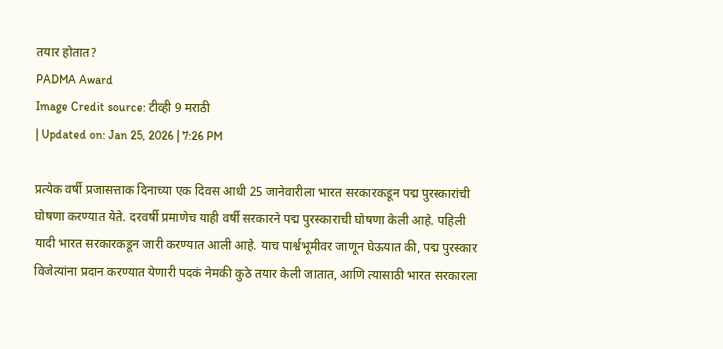तयार होतात?
PADMA Award
Image Credit source: टीव्ही 9 मराठी
| Updated on: Jan 25, 2026 | 7:26 PM

प्रत्येक वर्षी प्रजासत्ताक दिनाच्या एक दिवस आधी 25 जानेवारीला भारत सरकारकडून पद्म पुरस्कारांची घोषणा करण्यात येते. दरवर्षी प्रमाणेच याही वर्षी सरकारने पद्म पुरस्काराची घोषणा केली आहे. पहिली यादी भारत सरकारकडून जारी करण्यात आली आहे. याच पार्श्वभूमीवर जाणून घेऊयात की, पद्म पुरस्कार विजेत्यांना प्रदान करण्यात येणारी पदकं नेमकी कुठे तयार केली जातात, आणि त्यासाठी भारत सरकारला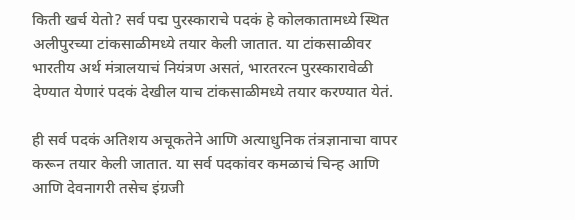किती खर्च येतो? सर्व पद्म पुरस्काराचे पदकं हे कोलकातामध्ये स्थित अलीपुरच्या टांकसाळीमध्ये तयार केली जातात. या टांकसाळीवर भारतीय अर्थ मंत्रालयाचं नियंत्रण असतं, भारतरत्न पुरस्कारावेळी देण्यात येणारं पदकं देखील याच टांकसाळीमध्ये तयार करण्यात येतं.

ही सर्व पदकं अतिशय अचूकतेने आणि अत्याधुनिक तंत्रज्ञानाचा वापर करून तयार केली जातात. या सर्व पदकांवर कमळाचं चिन्ह आणि आणि देवनागरी तसेच इंग्रजी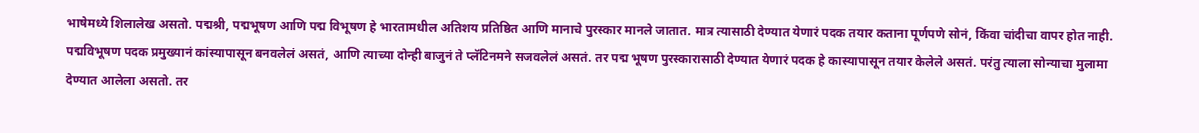भाषेमध्ये शिलालेख असतो. पद्मश्री, पद्मभूषण आणि पद्म विभूषण हे भारतामधील अतिशय प्रतिष्ठित आणि मानाचे पुरस्कार मानले जातात. मात्र त्यासाठी देण्यात येणारं पदक तयार कताना पूर्णपणे सोनं, किंवा चांदीचा वापर होत नाही. पद्मविभूषण पदक प्रमुख्यानं कांस्यापासून बनवलेलं असतं, आणि त्याच्या दोन्ही बाजुनं ते प्लॅटिनमने सजवलेलं असतं. तर पद्म भूषण पुरस्कारासाठी देण्यात येणारं पदक हे कास्यापासून तयार केलेले असतं. परंतु त्याला सोन्याचा मुलामा देण्यात आलेला असतो. तर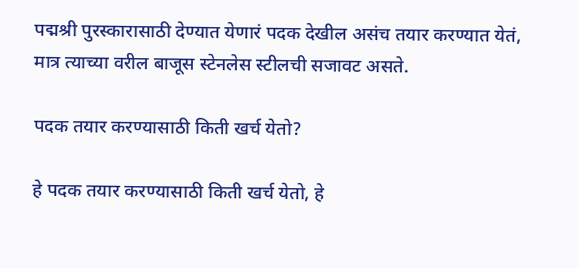पद्मश्री पुरस्कारासाठी देण्यात येणारं पदक देखील असंच तयार करण्यात येतं, मात्र त्याच्या वरील बाजूस स्टेनलेस स्टीलची सजावट असते.

पदक तयार करण्यासाठी किती खर्च येतो?

हे पदक तयार करण्यासाठी किती खर्च येतो, हे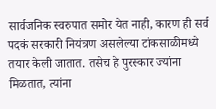सार्वजनिक स्वरुपात समोर येत नाही, कारण ही सर्व पदकं सरकारी नियंत्रण असलेल्या टांकसाळीमध्ये तयार केली जातात. तसेच हे पुरस्कार ज्यांना मिळतात, त्यांना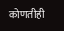कोणतीही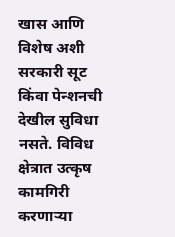खास आणि विशेष अशी सरकारी सूट किंवा पेन्शनची देखील सुविधा नसते. विविध क्षेत्रात उत्कृष कामगिरी करणाऱ्या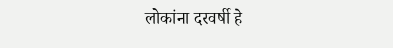लोकांना दरवर्षी हे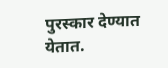पुरस्कार देण्यात येतात.